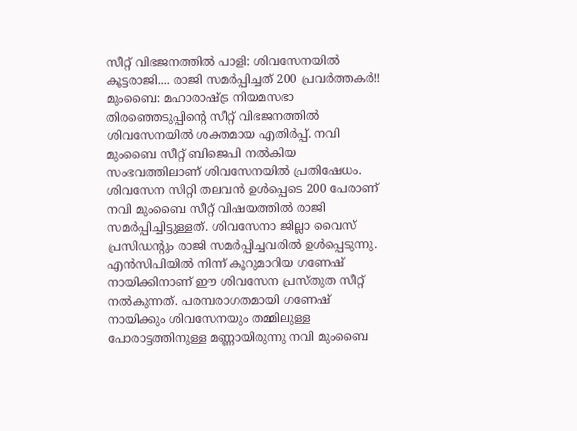സീറ്റ് വിഭജനത്തിൽ പാളി: ശിവസേനയിൽ കൂട്ടരാജി.... രാജി സമർപ്പിച്ചത് 200 പ്രവർത്തകർ!!
മുംബൈ: മഹാരാഷ്ട്ര നിയമസഭാ തിരഞ്ഞെടുപ്പിന്റെ സീറ്റ് വിഭജനത്തിൽ ശിവസേനയിൽ ശക്തമായ എതിർപ്പ്. നവി മുംബൈ സീറ്റ് ബിജെപി നൽകിയ സംഭവത്തിലാണ് ശിവസേനയിൽ പ്രതിഷേധം. ശിവസേന സിറ്റി തലവൻ ഉൾപ്പെടെ 200 പേരാണ് നവി മുംബൈ സീറ്റ് വിഷയത്തിൽ രാജി സമർപ്പിച്ചിട്ടുള്ളത്. ശിവസേനാ ജില്ലാ വൈസ് പ്രസിഡന്റും രാജി സമർപ്പിച്ചവരിൽ ഉൾപ്പെടുന്നു.
എൻസിപിയിൽ നിന്ന് കൂറുമാറിയ ഗണേഷ് നായിക്കിനാണ് ഈ ശിവസേന പ്രസ്തുത സീറ്റ് നൽകുന്നത്. പരമ്പരാഗതമായി ഗണേഷ് നായിക്കും ശിവസേനയും തമ്മിലുള്ള പോരാട്ടത്തിനുള്ള മണ്ണായിരുന്നു നവി മുംബൈ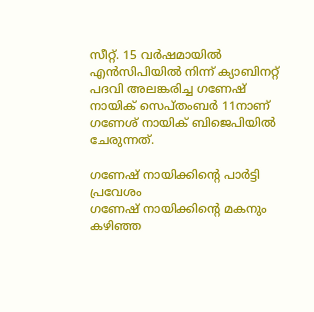സീറ്റ്. 15 വർഷമായിൽ എൻസിപിയിൽ നിന്ന് ക്യാബിനറ്റ് പദവി അലങ്കരിച്ച ഗണേഷ് നായിക് സെപ്തംബർ 11നാണ് ഗണേശ് നായിക് ബിജെപിയിൽ ചേരുന്നത്.

ഗണേഷ് നായിക്കിന്റെ പാർട്ടി പ്രവേശം
ഗണേഷ് നായിക്കിന്റെ മകനും കഴിഞ്ഞ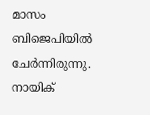മാസം ബിജെപിയിൽ ചേർന്നിരുന്നു. നായിക്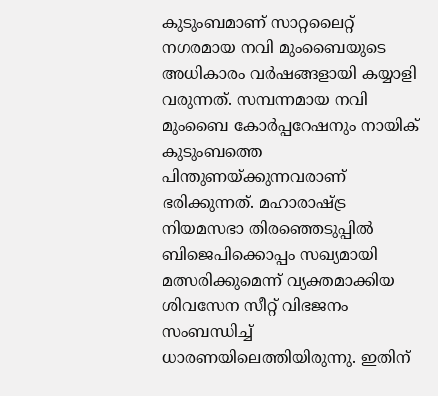കുടുംബമാണ് സാറ്റലൈറ്റ് നഗരമായ നവി മുംബൈയുടെ അധികാരം വർഷങ്ങളായി കയ്യാളി വരുന്നത്. സമ്പന്നമായ നവി മുംബൈ കോർപ്പറേഷനും നായിക് കുടുംബത്തെ പിന്തുണയ്ക്കുന്നവരാണ് ഭരിക്കുന്നത്. മഹാരാഷ്ട്ര നിയമസഭാ തിരഞ്ഞെടുപ്പിൽ ബിജെപിക്കൊപ്പം സഖ്യമായി മത്സരിക്കുമെന്ന് വ്യക്തമാക്കിയ ശിവസേന സീറ്റ് വിഭജനം സംബന്ധിച്ച് ധാരണയിലെത്തിയിരുന്നു. ഇതിന്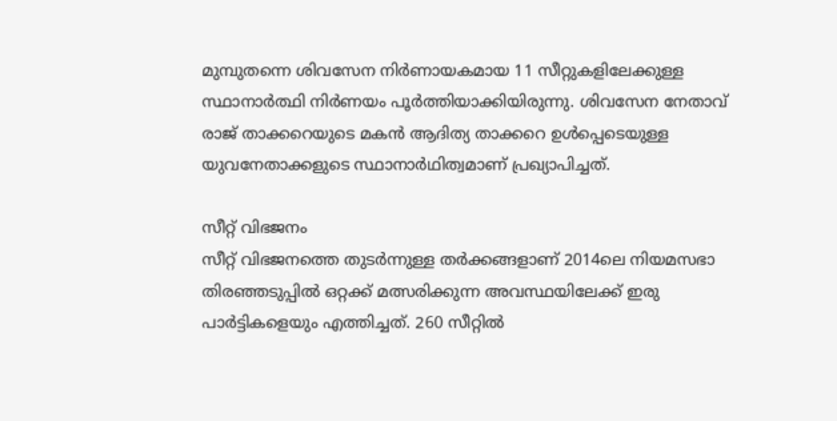മുമ്പുതന്നെ ശിവസേന നിർണായകമായ 11 സീറ്റുകളിലേക്കുള്ള സ്ഥാനാർത്ഥി നിർണയം പൂർത്തിയാക്കിയിരുന്നു. ശിവസേന നേതാവ് രാജ് താക്കറെയുടെ മകൻ ആദിത്യ താക്കറെ ഉൾപ്പെടെയുള്ള യുവനേതാക്കളുടെ സ്ഥാനാർഥിത്വമാണ് പ്രഖ്യാപിച്ചത്.

സീറ്റ് വിഭജനം
സീറ്റ് വിഭജനത്തെ തുടർന്നുള്ള തർക്കങ്ങളാണ് 2014ലെ നിയമസഭാ തിരഞ്ഞടുപ്പിൽ ഒറ്റക്ക് മത്സരിക്കുന്ന അവസ്ഥയിലേക്ക് ഇരു പാർട്ടികളെയും എത്തിച്ചത്. 260 സീറ്റിൽ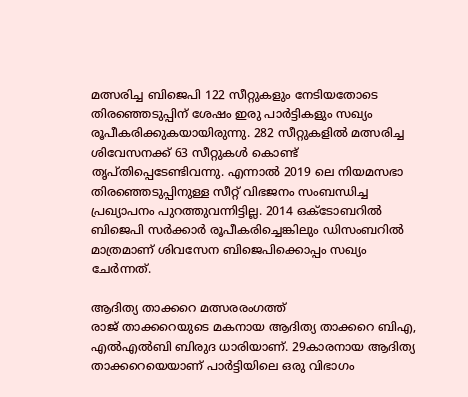മത്സരിച്ച ബിജെപി 122 സീറ്റുകളും നേടിയതോടെ തിരഞ്ഞെടുപ്പിന് ശേഷം ഇരു പാർട്ടികളും സഖ്യം രൂപീകരിക്കുകയായിരുന്നു. 282 സീറ്റുകളിൽ മത്സരിച്ച ശിവേസനക്ക് 63 സീറ്റുകൾ കൊണ്ട് തൃപ്തിപ്പെടേണ്ടിവന്നു. എന്നാൽ 2019 ലെ നിയമസഭാ തിരഞ്ഞെടുപ്പിനുള്ള സീറ്റ് വിഭജനം സംബന്ധിച്ച പ്രഖ്യാപനം പുറത്തുവന്നിട്ടില്ല. 2014 ഒക്ടോബറിൽ ബിജെപി സർക്കാർ രൂപീകരിച്ചെങ്കിലും ഡിസംബറിൽ മാത്രമാണ് ശിവസേന ബിജെപിക്കൊപ്പം സഖ്യം ചേർന്നത്.

ആദിത്യ താക്കറെ മത്സരരംഗത്ത്
രാജ് താക്കറെയുടെ മകനായ ആദിത്യ താക്കറെ ബിഎ, എൽഎൽബി ബിരുദ ധാരിയാണ്. 29കാരനായ ആദിത്യ താക്കറെയെയാണ് പാർട്ടിയിലെ ഒരു വിഭാഗം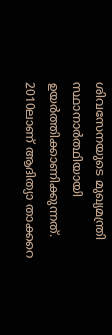ശിവസേനയുടെ മുഖ്യമന്ത്രി സ്ഥാനാർത്ഥിയായി ഉയർത്തിക്കാണിക്കുന്നത്. 2010ലാണ് ആദിത്യാ താക്കറെ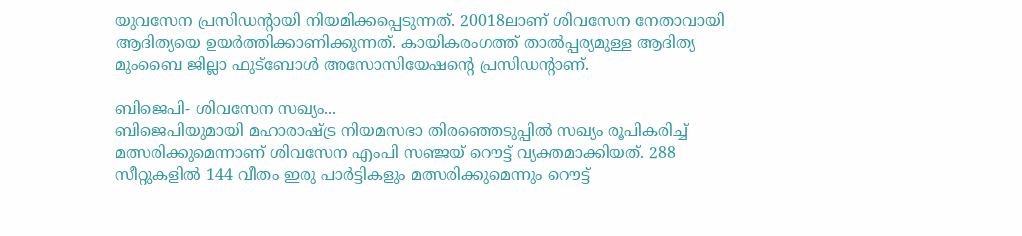യുവസേന പ്രസിഡന്റായി നിയമിക്കപ്പെടുന്നത്. 20018ലാണ് ശിവസേന നേതാവായി ആദിത്യയെ ഉയർത്തിക്കാണിക്കുന്നത്. കായികരംഗത്ത് താൽപ്പര്യമുള്ള ആദിത്യ മുംബൈ ജില്ലാ ഫുട്ബോൾ അസോസിയേഷന്റെ പ്രസിഡന്റാണ്.

ബിജെപി- ശിവസേന സഖ്യം...
ബിജെപിയുമായി മഹാരാഷ്ട്ര നിയമസഭാ തിരഞ്ഞെടുപ്പിൽ സഖ്യം രൂപികരിച്ച് മത്സരിക്കുമെന്നാണ് ശിവസേന എംപി സഞ്ജയ് റൌട്ട് വ്യക്തമാക്കിയത്. 288 സീറ്റുകളിൽ 144 വീതം ഇരു പാർട്ടികളും മത്സരിക്കുമെന്നും റൌട്ട്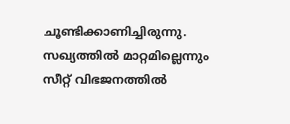ചൂണ്ടിക്കാണിച്ചിരുന്നു. സഖ്യത്തിൽ മാറ്റമില്ലെന്നും സീറ്റ് വിഭജനത്തിൽ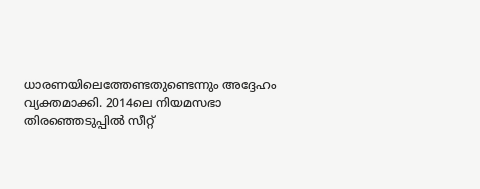ധാരണയിലെത്തേണ്ടതുണ്ടെന്നും അദ്ദേഹം വ്യക്തമാക്കി. 2014ലെ നിയമസഭാ തിരഞ്ഞെടുപ്പിൽ സീറ്റ്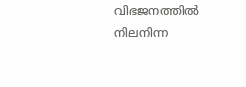വിഭജനത്തിൽ നിലനിന്ന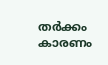തർക്കം കാരണം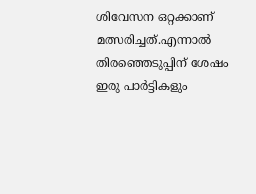ശിവേസന ഒറ്റക്കാണ് മത്സരിച്ചത്.എന്നാൽ തിരഞ്ഞെടുപ്പിന് ശേഷം ഇരു പാർട്ടികളും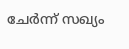ചേർന്ന് സഖ്യം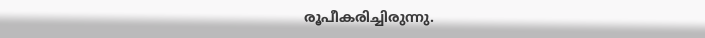രൂപീകരിച്ചിരുന്നു.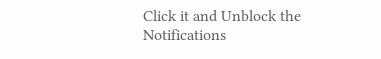Click it and Unblock the Notifications